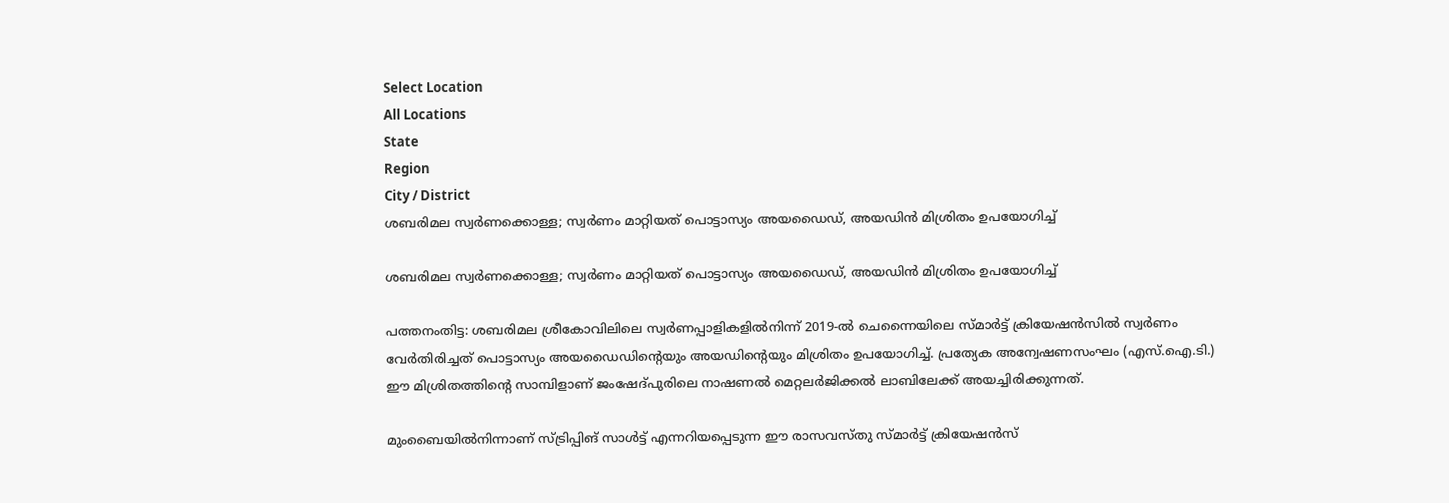Select Location
All Locations
State
Region
City / District
ശബരിമല സ്വർണക്കൊള്ള; സ്വർണം മാറ്റിയത് പൊട്ടാസ്യം അയഡൈഡ്, അയഡിൻ മിശ്രിതം ഉപയോഗിച്ച്

ശബരിമല സ്വർണക്കൊള്ള; സ്വർണം മാറ്റിയത് പൊട്ടാസ്യം അയഡൈഡ്, അയഡിൻ മിശ്രിതം ഉപയോഗിച്ച്

പത്തനംതിട്ട: ശബരിമല ശ്രീകോവിലിലെ സ്വർണപ്പാളികളിൽനിന്ന് 2019-ൽ ചെന്നൈയിലെ സ്മാർട്ട് ക്രിയേഷൻസിൽ സ്വർണം വേർതിരിച്ചത് പൊട്ടാസ്യം അയഡൈഡിന്റെയും അയഡിന്റെയും മിശ്രിതം ഉപയോഗിച്ച്. പ്രത്യേക അന്വേഷണസംഘം (എസ്.ഐ.ടി.) ഈ മിശ്രിതത്തിന്റെ സാമ്പിളാണ് ജംഷേദ്‌പുരിലെ നാഷണൽ മെറ്റലർജിക്കൽ ലാബിലേക്ക് അയച്ചിരിക്കുന്നത്.

മുംബൈയിൽനിന്നാണ് സ്ട്രിപ്പിങ് സാൾട്ട് എന്നറിയപ്പെടുന്ന ഈ രാസവസ്തു സ്മാർട്ട് ക്രിയേഷൻസ്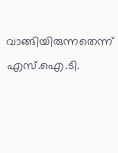വാങ്ങിയിരുന്നതെന്ന് എസ്.ഐ.ടി.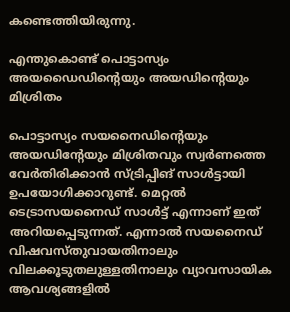കണ്ടെത്തിയിരുന്നു.

എന്തുകൊണ്ട് പൊട്ടാസ്യം അയഡൈഡിന്റെയും അയഡിന്റെയും മിശ്രിതം

പൊട്ടാസ്യം സയനൈഡിന്റെയും അയഡിന്റേയും മിശ്രിതവും സ്വർണത്തെ വേർതിരിക്കാൻ സ്ട്രിപ്പിങ് സാൾട്ടായി ഉപയോഗിക്കാറുണ്ട്. മെറ്റൽ ടെട്രാസയനൈഡ് സാൾട്ട് എന്നാണ് ഇത് അറിയപ്പെടുന്നത്. എന്നാൽ സയനൈഡ് വിഷവസ്തുവായതിനാലും വിലക്കൂടുതലുള്ളതിനാലും വ്യാവസായിക ആവശ്യങ്ങളിൽ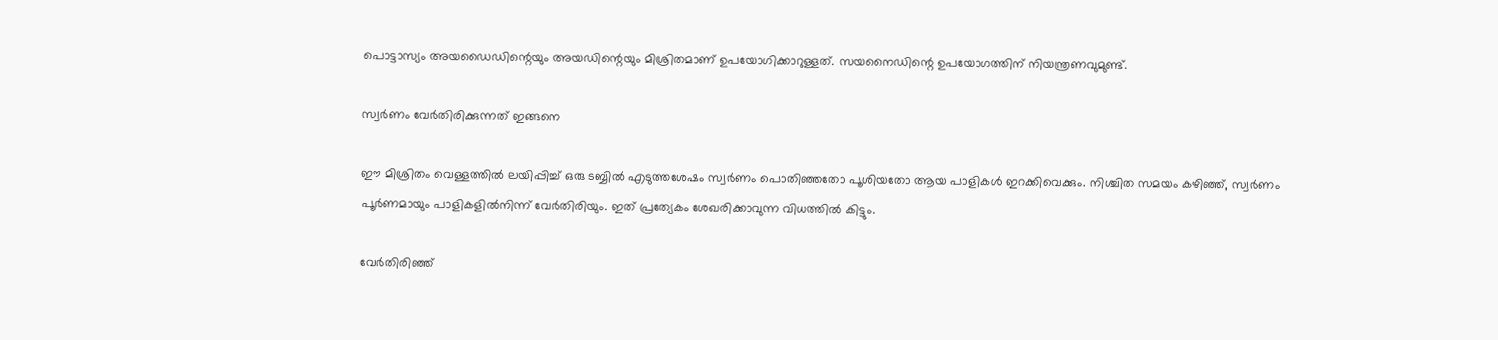പൊട്ടാസ്യം അയഡൈഡിന്റെയും അയഡിന്റെയും മിശ്രിതമാണ് ഉപയോഗിക്കാറുള്ളത്. സയനൈഡിന്റെ ഉപയോഗത്തിന് നിയന്ത്രണവുമുണ്ട്.

സ്വർണം വേർതിരിക്കുന്നത് ഇങ്ങനെ

ഈ മിശ്രിതം വെള്ളത്തിൽ ലയിപ്പിച്ച് ഒരു ടബ്ബിൽ എടുത്തശേഷം സ്വർണം പൊതിഞ്ഞതോ പൂശിയതോ ആയ പാളികൾ ഇറക്കിവെക്കും. നിശ്ചിത സമയം കഴിഞ്ഞ്, സ്വർണം പൂർണമായും പാളികളിൽനിന്ന് വേർതിരിയും. ഇത് പ്രത്യേകം ശേഖരിക്കാവുന്ന വിധത്തിൽ കിട്ടും.

വേർതിരിഞ്ഞ്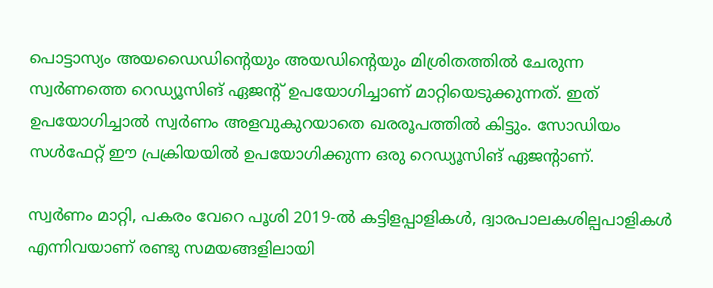പൊട്ടാസ്യം അയഡൈഡിന്റെയും അയഡിന്റെയും മിശ്രിതത്തിൽ ചേരുന്ന സ്വർണത്തെ റെഡ്യൂസിങ് ഏജന്റ് ഉപയോഗിച്ചാണ് മാറ്റിയെടുക്കുന്നത്. ഇത് ഉപയോഗിച്ചാൽ സ്വർണം അളവുകുറയാതെ ഖരരൂപത്തിൽ കിട്ടും. സോഡിയം സൾഫേറ്റ് ഈ പ്രക്രിയയിൽ ഉപയോഗിക്കുന്ന ഒരു റെഡ്യൂസിങ് ഏജന്റാണ്.

സ്വർണം മാറ്റി, പകരം വേറെ പൂശി 2019-ൽ കട്ടിളപ്പാളികൾ, ദ്വാരപാലകശില്പപാളികൾ എന്നിവയാണ് രണ്ടു സമയങ്ങളിലായി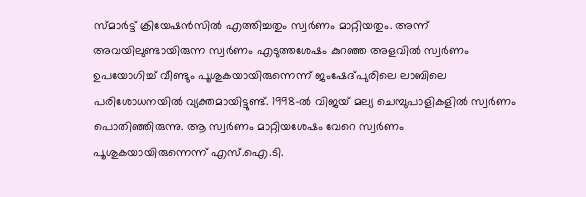സ്മാർട്ട് ക്രിയേഷൻസിൽ എത്തിച്ചതും സ്വർണം മാറ്റിയതും. അന്ന് അവയിലുണ്ടായിരുന്ന സ്വർണം എടുത്തശേഷം കുറഞ്ഞ അളവിൽ സ്വർണം ഉപയോഗിച്ച് വീണ്ടും പൂശുകയായിരുന്നെന്ന് ജംഷേദ്‌പുരിലെ ലാബിലെ പരിശോധനയിൽ വ്യക്തമായിട്ടുണ്ട്. 1998-ൽ വിജയ് മല്യ ചെമ്പുപാളികളിൽ സ്വർണം പൊതിഞ്ഞിരുന്നു. ആ സ്വർണം മാറ്റിയശേഷം വേറെ സ്വർണം പൂശുകയായിരുന്നെന്ന് എസ്.ഐ.ടി.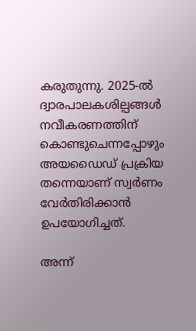കരുതുന്നു. 2025-ൽ ദ്വാരപാലകശില്പങ്ങൾ നവീകരണത്തിന് കൊണ്ടുചെന്നപ്പോഴും അയഡൈഡ് പ്രക്രിയ തന്നെയാണ് സ്വർണം വേർതിരിക്കാൻ ഉപയോഗിച്ചത്.

അന്ന്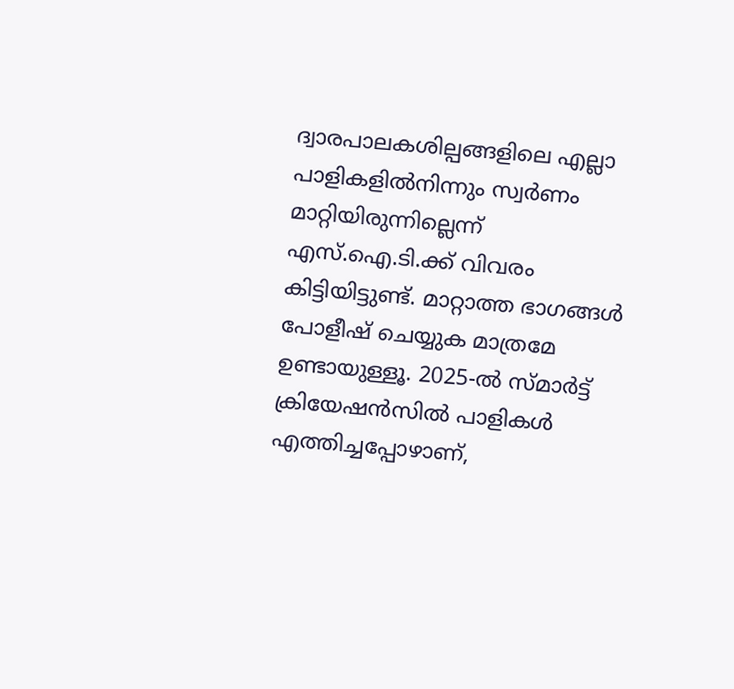ദ്വാരപാലകശില്പങ്ങളിലെ എല്ലാ പാളികളിൽനിന്നും സ്വർണം മാറ്റിയിരുന്നില്ലെന്ന് എസ്.ഐ.ടി.ക്ക് വിവരം കിട്ടിയിട്ടുണ്ട്. മാറ്റാത്ത ഭാഗങ്ങൾ പോളീഷ് ചെയ്യുക മാത്രമേ ഉണ്ടായുള്ളൂ. 2025-ൽ സ്മാർട്ട് ക്രിയേഷൻസിൽ പാളികൾ എത്തിച്ചപ്പോഴാണ്,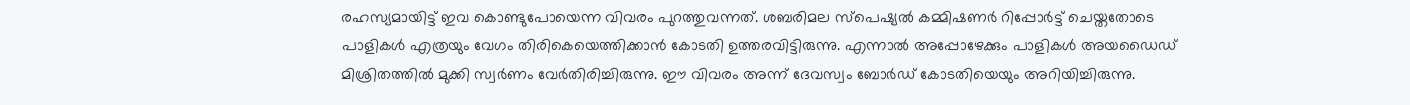രഹസ്യമായിട്ട് ഇവ കൊണ്ടുപോയെന്ന വിവരം പുറത്തുവന്നത്. ശബരിമല സ്‌പെഷ്യൽ കമ്മിഷണർ റിപ്പോർട്ട് ചെയ്തതോടെ പാളികൾ എത്രയും വേഗം തിരികെയെത്തിക്കാൻ കോടതി ഉത്തരവിട്ടിരുന്നു. എന്നാൽ അപ്പോഴേക്കും പാളികൾ അയഡൈഡ് മിശ്രിതത്തിൽ മുക്കി സ്വർണം വേർതിരിച്ചിരുന്നു. ഈ വിവരം അന്ന് ദേവസ്വം ബോർഡ് കോടതിയെയും അറിയിച്ചിരുന്നു.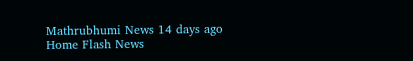Mathrubhumi News 14 days ago
Home Flash News